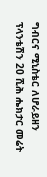ግብርና ሚኒስቴር ለሆራይዘን ፕላንቴሽን 20 ሺሕ ሔክታር መሬት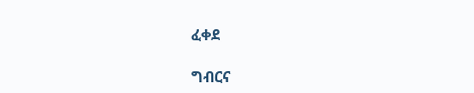ፈቀደ

ግብርና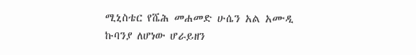ሚኒስቴር የሼሕ መሐመድ ሁሴን አል አሙዲ ኩባንያ ለሆነው ሆራይዘን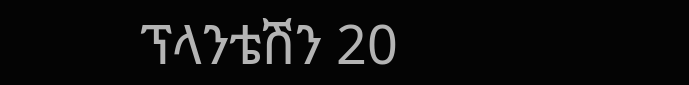ፕላንቴሽን 20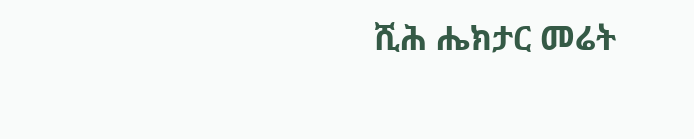ሺሕ ሔክታር መሬት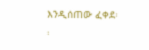እንዲሰጠው ፈቀደ፡፡